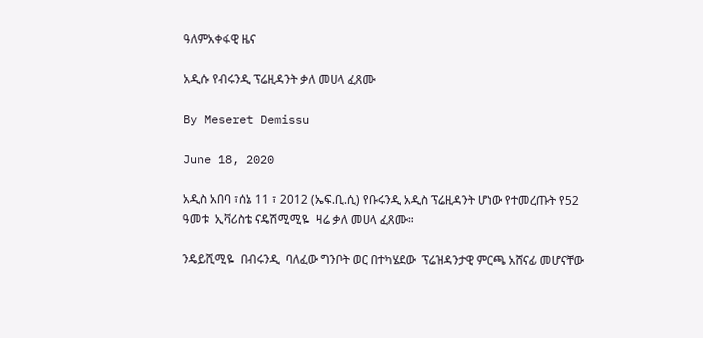ዓለምአቀፋዊ ዜና

አዲሱ የብሩንዲ ፕሬዚዳንት ቃለ መሀላ ፈጸሙ

By Meseret Demissu

June 18, 2020

አዲስ አበባ ፣ሰኔ 11 ፣ 2012 (ኤፍ.ቢ.ሲ) የቡሩንዲ አዲስ ፕሬዚዳንት ሆነው የተመረጡት የ52 ዓመቱ  ኢቫሪስቴ ናዴሽሚሚዬ  ዛሬ ቃለ መሀላ ፈጸሙ።

ንዴይሺሚዬ  በብሩንዲ  ባለፈው ግንቦት ወር በተካሄደው  ፕሬዝዳንታዊ ምርጫ አሸናፊ መሆናቸው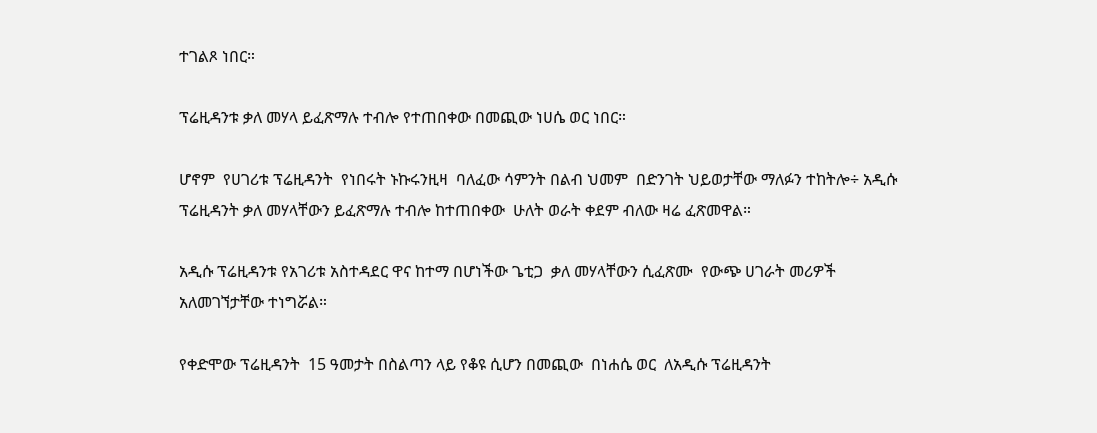ተገልጾ ነበር።

ፕሬዚዳንቱ ቃለ መሃላ ይፈጽማሉ ተብሎ የተጠበቀው በመጪው ነሀሴ ወር ነበር።

ሆኖም  የሀገሪቱ ፕሬዚዳንት  የነበሩት ኑኩሩንዚዛ  ባለፈው ሳምንት በልብ ህመም  በድንገት ህይወታቸው ማለፉን ተከትሎ÷ አዲሱ ፕሬዚዳንት ቃለ መሃላቸውን ይፈጽማሉ ተብሎ ከተጠበቀው  ሁለት ወራት ቀደም ብለው ዛሬ ፈጽመዋል።

አዲሱ ፕሬዚዳንቱ የአገሪቱ አስተዳደር ዋና ከተማ በሆነችው ጌቲጋ  ቃለ መሃላቸውን ሲፈጽሙ  የውጭ ሀገራት መሪዎች አለመገኘታቸው ተነግሯል።

የቀድሞው ፕሬዚዳንት  15 ዓመታት በስልጣን ላይ የቆዩ ሲሆን በመጪው  በነሐሴ ወር  ለአዲሱ ፕሬዚዳንት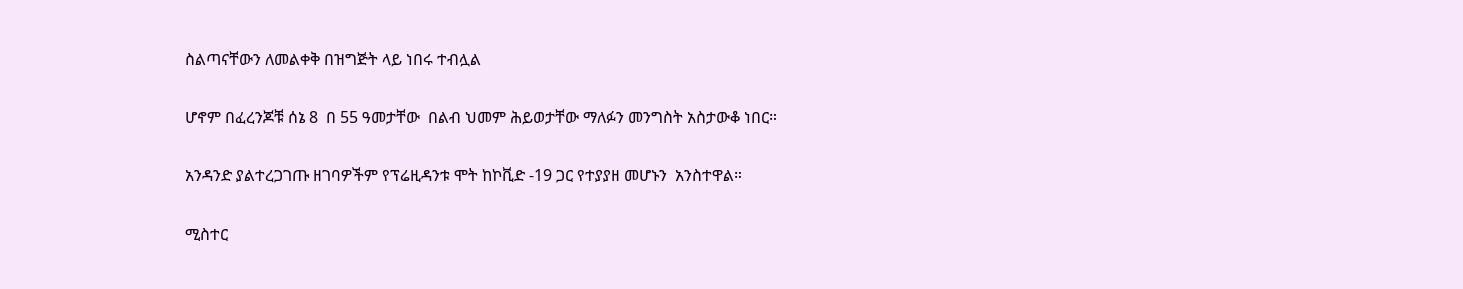ስልጣናቸውን ለመልቀቅ በዝግጅት ላይ ነበሩ ተብሏል

ሆኖም በፈረንጆቹ ሰኔ 8  በ 55 ዓመታቸው  በልብ ህመም ሕይወታቸው ማለፉን መንግስት አስታውቆ ነበር።

አንዳንድ ያልተረጋገጡ ዘገባዎችም የፕሬዚዳንቱ ሞት ከኮቪድ -19 ጋር የተያያዘ መሆኑን  አንስተዋል።

ሚስተር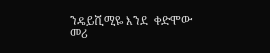ንዴይሺሚዬ እንደ  ቀድሞው መሪ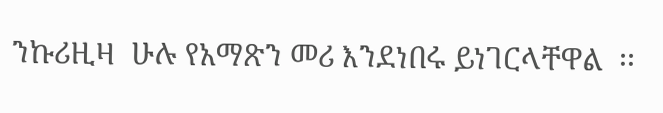ንኩሪዚዛ  ሁሉ የአማጽን መሪ እንደነበሩ ይነገርላቸዋል  ፡፡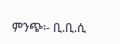ምንጭ፡- ቢ.ቢ.ሲ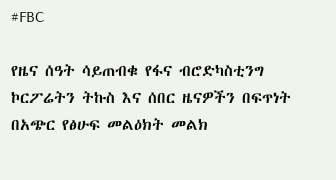#FBC

የዜና ሰዓት ሳይጠብቁ የፋና ብሮድካስቲንግ ኮርፖሬትን ትኩስ እና ሰበር ዜናዎችን በፍጥነት በአጭር የፅሁፍ መልዕክት መልክ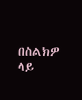በስልክዎ ላይ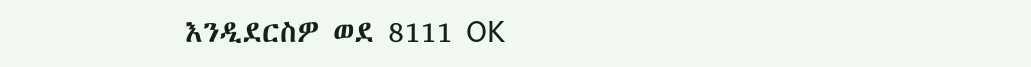እንዲደርስዎ ወደ 8111 OK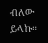ብለው ይላኩ።